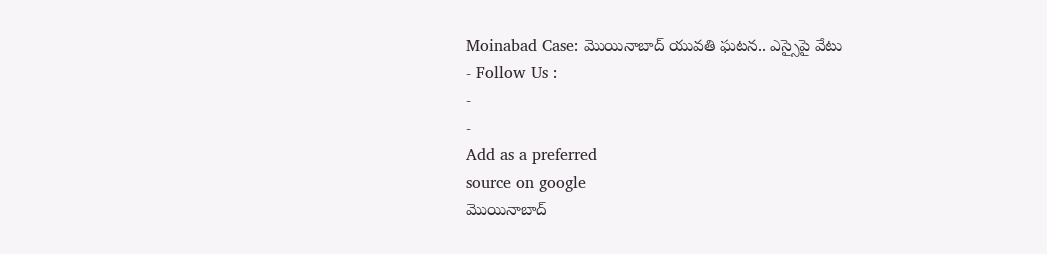Moinabad Case: మొయినాబాద్ యువతి ఘటన.. ఎస్సైపై వేటు
- Follow Us :
-
-
Add as a preferred
source on google
మొయినాబాద్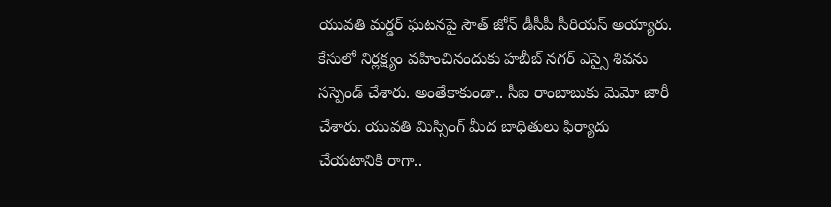యువతి మర్డర్ ఘటనపై సౌత్ జోన్ డీసీపీ సీరియస్ అయ్యారు. కేసులో నిర్లక్ష్యం వహించినందుకు హబీబ్ నగర్ ఎస్సై శివను సస్పెండ్ చేశారు. అంతేకాకుండా.. సీఐ రాంబాబుకు మెమో జారీ చేశారు. యువతి మిస్సింగ్ మీద బాధితులు ఫిర్యాదు చేయటానికి రాగా..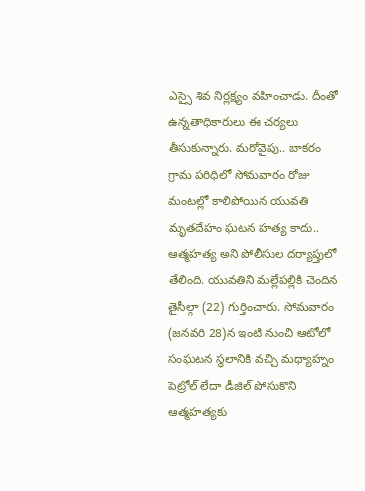ఎస్సై శివ నిర్లక్ష్యం వహించాడు. దీంతో ఉన్నతాధికారులు ఈ చర్యలు తీసుకున్నారు. మరోవైపు.. బాకరం గ్రామ పరిధిలో సోమవారం రోజు మంటల్లో కాలిపోయిన యువతి మృతదేహం ఘటన హత్య కాదు.. ఆత్మహత్య అని పోలీసుల దర్యాప్తులో తేలింది. యువతిని మల్లేపల్లికి చెందిన తైసీల్గా (22) గుర్తించారు. సోమవారం (జనవరి 28)న ఇంటి నుంచి ఆటోలో సంఘటన స్థలానికి వచ్చి మధ్యాహ్నం పెట్రోల్ లేదా డీజిల్ పోసుకొని ఆత్మహత్యకు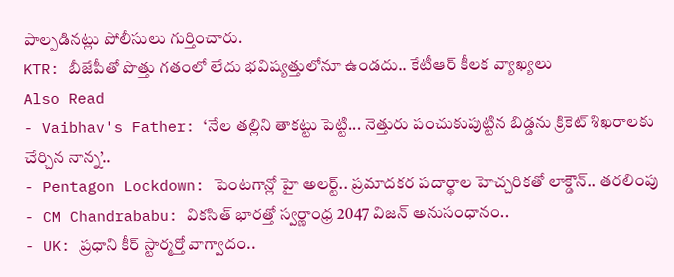పాల్పడినట్లు పోలీసులు గుర్తించారు.
KTR: బీజేపీతో పొత్తు గతంలో లేదు భవిష్యత్తులోనూ ఉండదు.. కేటీఆర్ కీలక వ్యాఖ్యలు
Also Read
- Vaibhav's Father: ‘నేల తల్లిని తాకట్టు పెట్టి... నెత్తురు పంచుకుపుట్టిన బిడ్డను క్రికెట్ శిఖరాలకు చేర్చిన నాన్న’..
- Pentagon Lockdown: పెంటగాన్లో హై అలర్ట్.. ప్రమాదకర పదార్థాల హెచ్చరికతో లాక్డౌన్.. తరలింపు
- CM Chandrababu: వికసిత్ భారత్తో స్వర్ణాంధ్ర 2047 విజన్ అనుసంధానం..
- UK: ప్రధాని కీర్ స్టార్మర్తో వాగ్వాదం..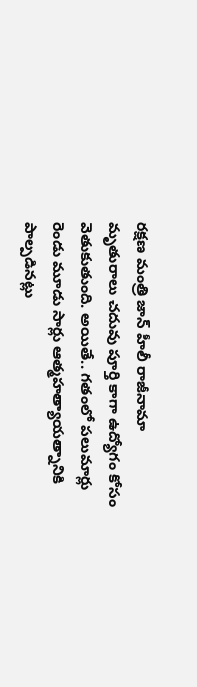రక్షణ మంత్రి జాన్ హీలీ రాజీనామా
మృతురాలు చదువు పూర్తి కాగా ఉద్యోగం కోసం వెతుకుతుంది. అయితే.. గతంలో పలుమార్లు రెండు మూడు సార్లు ఆత్మహత్యాయత్నానికి పాల్పడినట్లు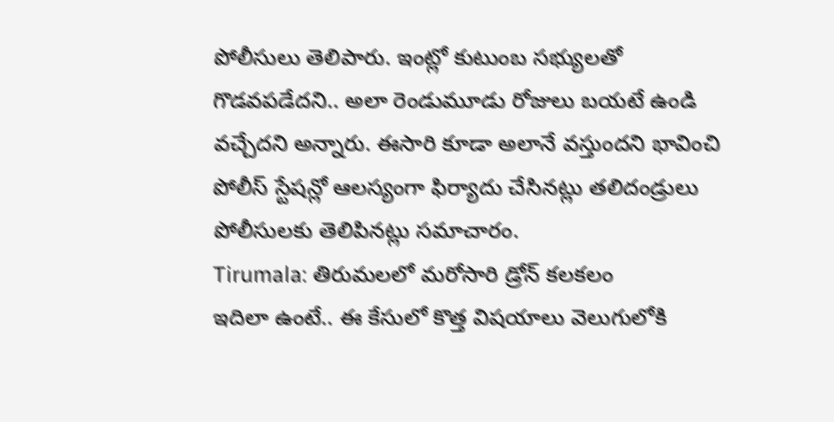పోలీసులు తెలిపారు. ఇంట్లో కుటుంబ సభ్యులతో గొడవపడేదని.. అలా రెండుమూడు రోజులు బయటే ఉండి వచ్చేదని అన్నారు. ఈసారి కూడా అలానే వస్తుందని భావించి పోలీస్ స్టేషన్లో ఆలస్యంగా ఫిర్యాదు చేసినట్లు తలిదండ్రులు పోలీసులకు తెలిపినట్లు సమాచారం.
Tirumala: తిరుమలలో మరోసారి డ్రోన్ కలకలం
ఇదిలా ఉంటే.. ఈ కేసులో కొత్త విషయాలు వెలుగులోకి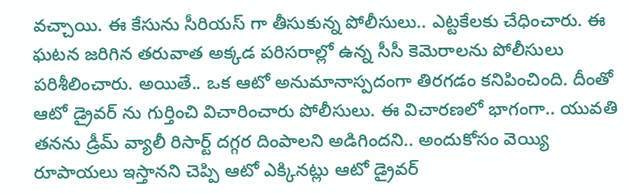వచ్చాయి. ఈ కేసును సీరియస్ గా తీసుకున్న పోలీసులు.. ఎట్టకేలకు చేధించారు. ఈ ఘటన జరిగిన తరువాత అక్కడ పరిసరాల్లో ఉన్న సీసీ కెమెరాలను పోలీసులు పరిశీలించారు. అయితే.. ఒక ఆటో అనుమానాస్పదంగా తిరగడం కనిపించింది. దీంతో ఆటో డ్రైవర్ ను గుర్తించి విచారించారు పోలీసులు. ఈ విచారణలో భాగంగా.. యువతి తనను డ్రీమ్ వ్యాలీ రిసార్ట్ దగ్గర దింపాలని అడిగిందని.. అందుకోసం వెయ్యి రూపాయలు ఇస్తానని చెప్పి ఆటో ఎక్కినట్లు ఆటో డ్రైవర్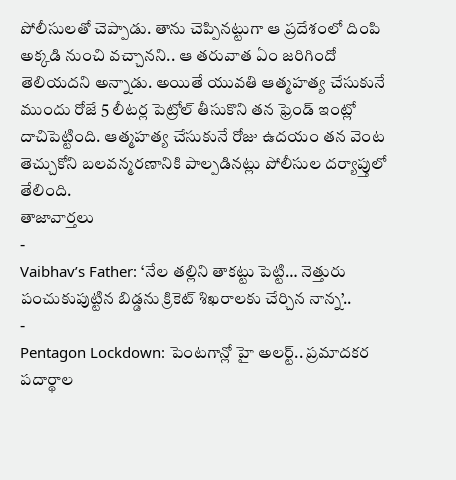పోలీసులతో చెప్పాడు. తాను చెప్పినట్టుగా ఆ ప్రదేశంలో దింపి అక్కడి నుంచి వచ్చానని.. ఆ తరువాత ఏం జరిగిందో తెలియదని అన్నాడు. అయితే యువతి ఆత్మహత్య చేసుకునే ముందు రోజే 5 లీటర్ల పెట్రోల్ తీసుకొని తన ఫ్రెండ్ ఇంట్లో దాచిపెట్టింది. ఆత్మహత్య చేసుకునే రోజు ఉదయం తన వెంట తెచ్చుకోని బలవన్మరణానికి పాల్పడినట్లు పోలీసుల దర్యాప్తులో తేలింది.
తాజావార్తలు
-
Vaibhav’s Father: ‘నేల తల్లిని తాకట్టు పెట్టి… నెత్తురు పంచుకుపుట్టిన బిడ్డను క్రికెట్ శిఖరాలకు చేర్చిన నాన్న’..
-
Pentagon Lockdown: పెంటగాన్లో హై అలర్ట్.. ప్రమాదకర పదార్థాల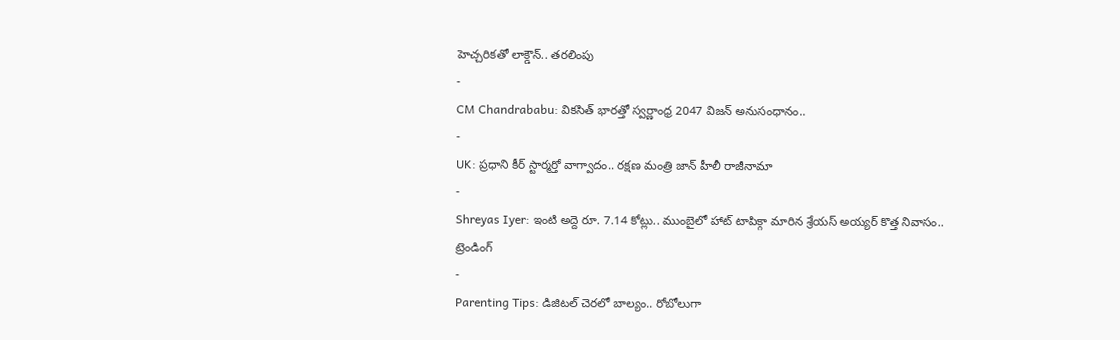హెచ్చరికతో లాక్డౌన్.. తరలింపు
-
CM Chandrababu: వికసిత్ భారత్తో స్వర్ణాంధ్ర 2047 విజన్ అనుసంధానం..
-
UK: ప్రధాని కీర్ స్టార్మర్తో వాగ్వాదం.. రక్షణ మంత్రి జాన్ హీలీ రాజీనామా
-
Shreyas Iyer: ఇంటి అద్దె రూ. 7.14 కోట్లు.. ముంబైలో హాట్ టాపిక్గా మారిన శ్రేయస్ అయ్యర్ కొత్త నివాసం..
ట్రెండింగ్
-
Parenting Tips: డిజిటల్ చెరలో బాల్యం.. రోబోలుగా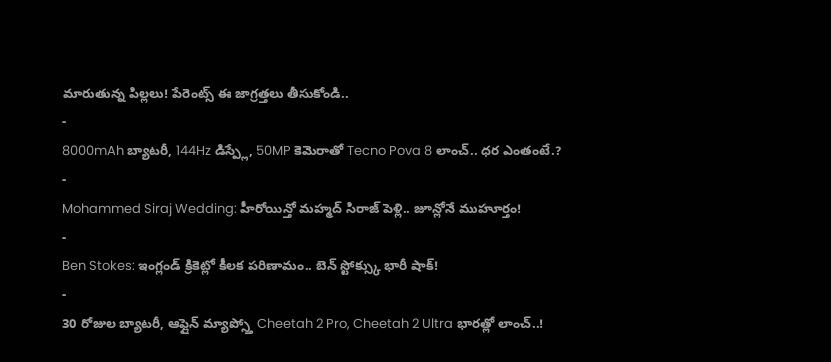మారుతున్న పిల్లలు! పేరెంట్స్ ఈ జాగ్రత్తలు తీసుకోండి..
-
8000mAh బ్యాటరీ, 144Hz డిస్ప్లే, 50MP కెమెరాతో Tecno Pova 8 లాంచ్.. ధర ఎంతంటే.?
-
Mohammed Siraj Wedding: హీరోయిన్తో మహ్మద్ సిరాజ్ పెళ్లి.. జూన్లోనే ముహూర్తం!
-
Ben Stokes: ఇంగ్లండ్ క్రికెట్లో కీలక పరిణామం.. బెన్ స్టోక్స్కు భారీ షాక్!
-
30 రోజుల బ్యాటరీ, ఆఫ్లైన్ మ్యాప్స్తో Cheetah 2 Pro, Cheetah 2 Ultra భారత్లో లాంచ్..!